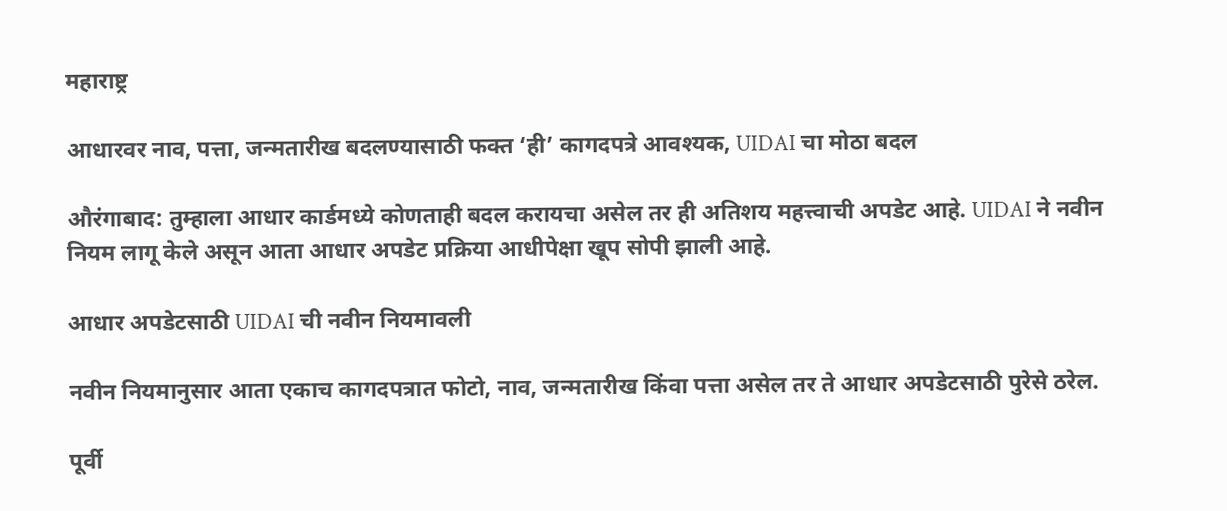महाराष्ट्र

आधारवर नाव, पत्ता, जन्मतारीख बदलण्यासाठी फक्त ‘ही’ कागदपत्रे आवश्यक, UIDAI चा मोठा बदल

औरंगाबाद: तुम्हाला आधार कार्डमध्ये कोणताही बदल करायचा असेल तर ही अतिशय महत्त्वाची अपडेट आहे. UIDAI ने नवीन नियम लागू केले असून आता आधार अपडेट प्रक्रिया आधीपेक्षा खूप सोपी झाली आहे.

आधार अपडेटसाठी UIDAI ची नवीन नियमावली

नवीन नियमानुसार आता एकाच कागदपत्रात फोटो, नाव, जन्मतारीख किंवा पत्ता असेल तर ते आधार अपडेटसाठी पुरेसे ठरेल.

पूर्वी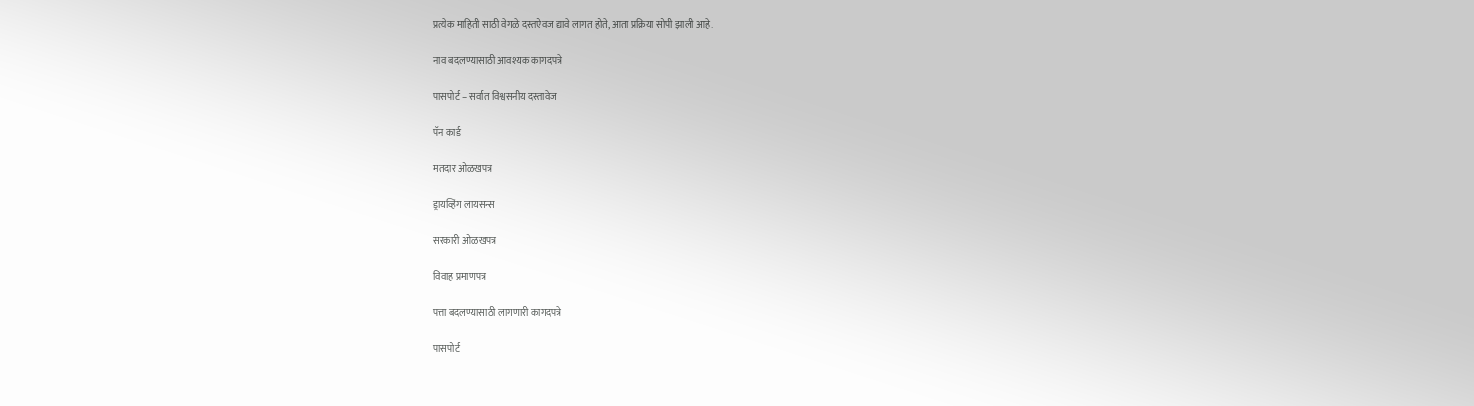प्रत्येक माहिती साठी वेगळे दस्तऐवज द्यावे लागत होते, आता प्रक्रिया सोपी झाली आहे.

नाव बदलण्यासाठी आवश्यक कागदपत्रे

पासपोर्ट – सर्वात विश्वसनीय दस्तावेज

पॅन कार्ड

मतदार ओळखपत्र

ड्रायव्हिंग लायसन्स

सरकारी ओळखपत्र

विवाह प्रमाणपत्र

पत्ता बदलण्यासाठी लागणारी कागदपत्रे

पासपोर्ट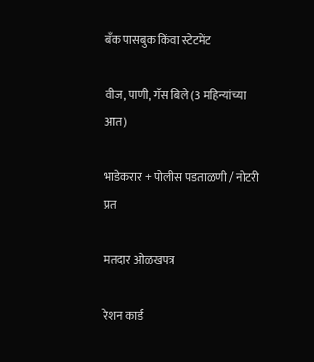बँक पासबुक किंवा स्टेटमेंट

वीज, पाणी, गॅस बिले (3 महिन्यांच्या आत)

भाडेकरार + पोलीस पडताळणी / नोटरी प्रत

मतदार ओळखपत्र

रेशन कार्ड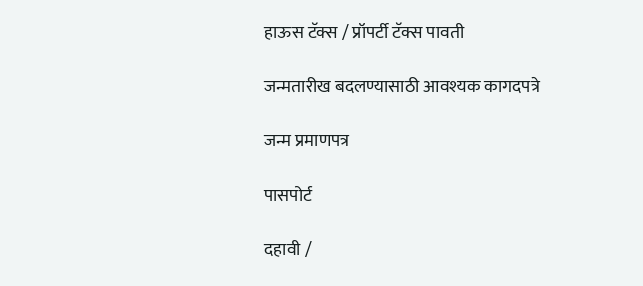हाऊस टॅक्स / प्रॉपर्टी टॅक्स पावती

जन्मतारीख बदलण्यासाठी आवश्यक कागदपत्रे

जन्म प्रमाणपत्र

पासपोर्ट

दहावी /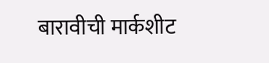बारावीची मार्कशीट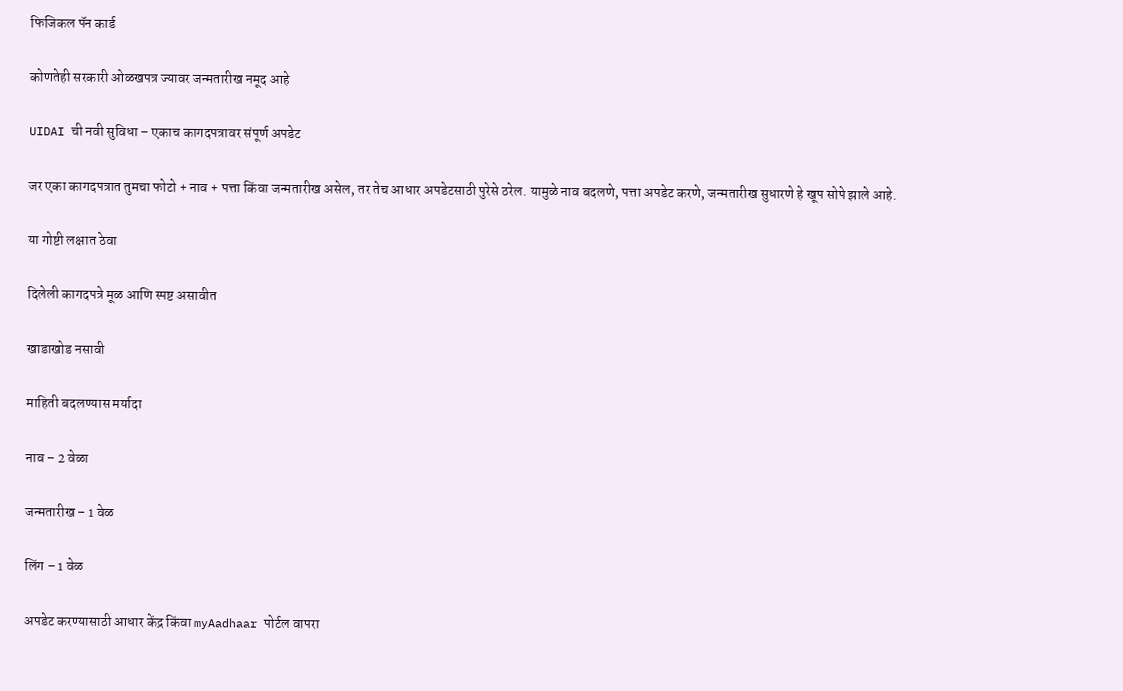फिजिकल पॅन कार्ड

कोणतेही सरकारी ओळखपत्र ज्यावर जन्मतारीख नमूद आहे

UIDAI ची नवी सुविधा – एकाच कागदपत्रावर संपूर्ण अपडेट

जर एका कागदपत्रात तुमचा फोटो + नाव + पत्ता किंवा जन्मतारीख असेल, तर तेच आधार अपडेटसाठी पुरेसे ठरेल. यामुळे नाव बदलणे, पत्ता अपडेट करणे, जन्मतारीख सुधारणे हे खूप सोपे झाले आहे.

या गोष्टी लक्षात ठेवा

दिलेली कागदपत्रे मूळ आणि स्पष्ट असावीत

खाडाखोड नसावी

माहिती बदलण्यास मर्यादा

नाव – 2 वेळा

जन्मतारीख – 1 वेळ

लिंग – 1 वेळ

अपडेट करण्यासाठी आधार केंद्र किंवा myAadhaar पोर्टल वापरा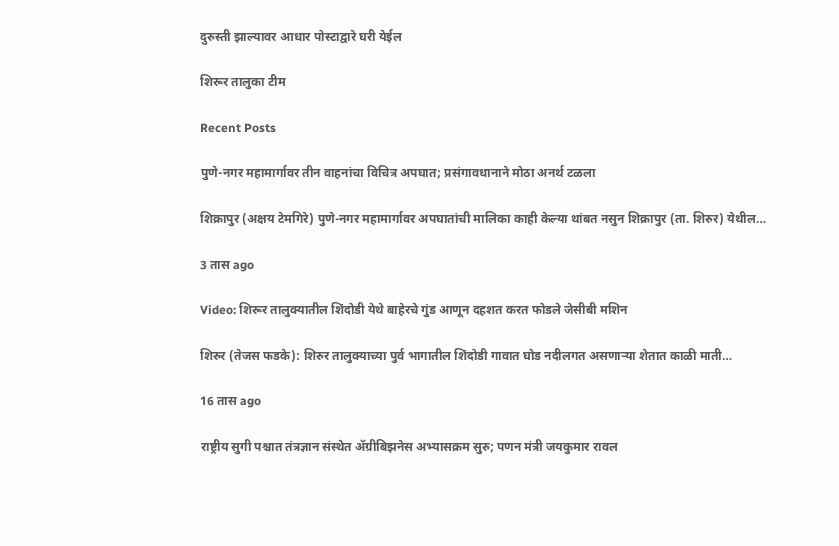दुरुस्ती झाल्यावर आधार पोस्टाद्वारे घरी येईल

शिरूर तालुका टीम

Recent Posts

पुणे-नगर महामार्गावर तीन वाहनांचा विचित्र अपघात; प्रसंगावधानाने मोठा अनर्थ टळला

शिक्रापुर (अक्षय टेमगिरे) पुणे-नगर महामार्गावर अपघातांची मालिका काही केल्या थांबत नसुन शिक्रापुर (ता. शिरुर) येथील…

3 तास ago

Video: शिरूर तालुक्यातील शिंदोडी येथे बाहेरचे गुंड आणून दहशत करत फोडले जेसीबी मशिन

शिरुर (तेजस फडके): शिरुर तालुक्याच्या पुर्व भागातील शिंदोडी गावात घोड नदीलगत असणाऱ्या शेतात काळी माती…

16 तास ago

राष्ट्रीय सुगी पश्चात तंत्रज्ञान संस्थेत ॲग्रीबिझनेस अभ्यासक्रम सुरु; पणन मंत्री जयकुमार रावल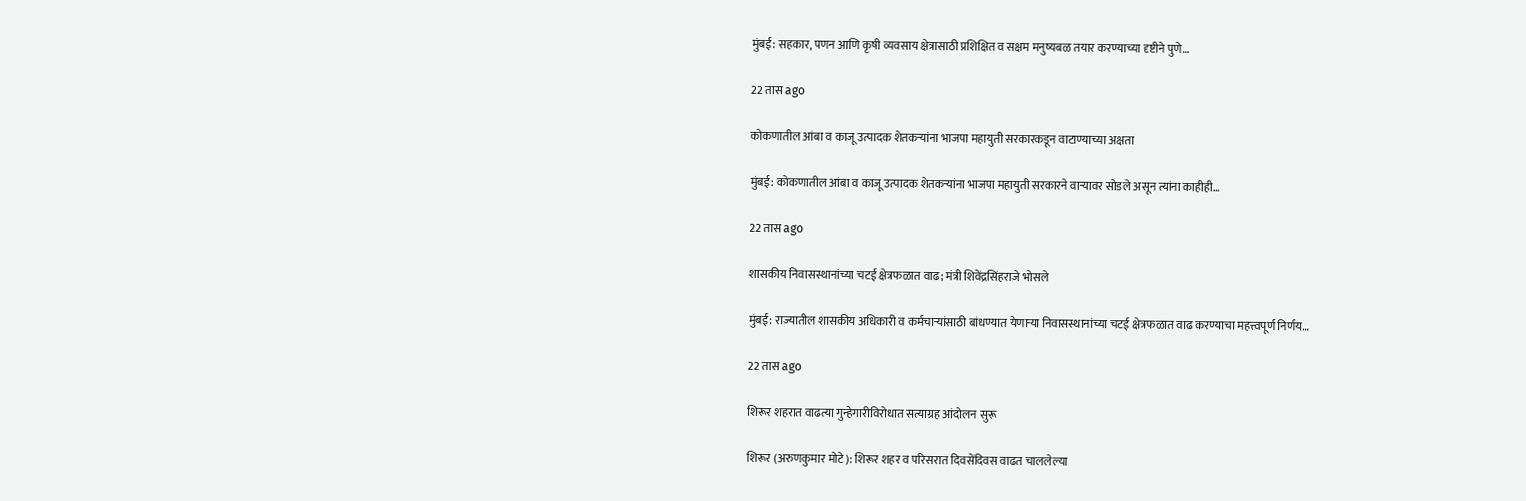मुंबई: सहकार, पणन आणि कृषी व्यवसाय क्षेत्रासाठी प्रशिक्षित व सक्षम मनुष्यबळ तयार करण्याच्या दृष्टीने पुणे…

22 तास ago

कोकणातील आंबा व काजू उत्पादक शेतकऱ्यांना भाजपा महायुती सरकारकडून वाटाण्याच्या अक्षता

मुंबई: कोकणातील आंबा व काजू उत्पादक शेतकऱ्यांना भाजपा महायुती सरकारने वाऱ्यावर सोडले असून त्यांना काहीही…

22 तास ago

शासकीय निवासस्थानांच्या चटई क्षेत्रफळात वाढ; मंत्री शिवेंद्रसिंहराजे भोसले

मुंबई: राज्यातील शासकीय अधिकारी व कर्मचाऱ्यांसाठी बांधण्यात येणाऱ्या निवासस्थानांच्या चटई क्षेत्रफळात वाढ करण्याचा महत्त्वपूर्ण निर्णय…

22 तास ago

शिरूर शहरात वाढत्या गुन्हेगारीविरोधात सत्याग्रह आंदोलन सुरू

शिरूर (अरुणकुमार मोटे): शिरूर शहर व परिसरात दिवसेंदिवस वाढत चाललेल्या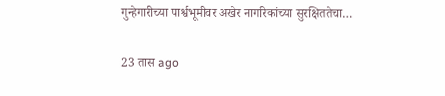गुन्हेगारीच्या पार्श्वभूमीवर अखेर नागरिकांच्या सुरक्षिततेचा…

23 तास ago